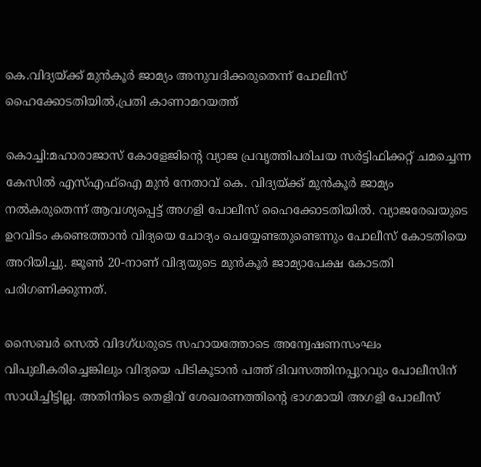കെ.വിദ്യയ്ക്ക് മുൻകൂർ ജാമ്യം അനുവദിക്കരുതെന്ന് പോലീസ് ഹൈക്കോടതിയിൽ,പ്രതി കാണാമറയത്ത്

കൊച്ചി:മഹാരാജാസ് കോളേജിന്റെ വ്യാജ പ്രവൃത്തിപരിചയ സര്‍ട്ടിഫിക്കറ്റ്‌ ചമച്ചെന്ന കേസില്‍ എസ്എഫ്‌ഐ മുന്‍ നേതാവ്‌ കെ. വിദ്യയ്ക്ക് മുന്‍കൂര്‍ ജാമ്യം നല്‍കരുതെന്ന് ആവശ്യപ്പെട്ട് അഗളി പോലീസ് ഹൈക്കോടതിയിൽ. വ്യാജരേഖയുടെ ഉറവിടം കണ്ടെത്താന്‍ വിദ്യയെ ചോദ്യം ചെയ്യേണ്ടതുണ്ടെന്നും പോലീസ് കോടതിയെ അറിയിച്ചു. ജൂണ്‍ 20-നാണ് വിദ്യയുടെ മുന്‍കൂര്‍ ജാമ്യാപേക്ഷ കോടതി പരിഗണിക്കുന്നത്.

സൈബര്‍ സെല്‍ വിദഗ്ധരുടെ സഹായത്തോടെ അന്വേഷണസംഘം വിപുലീകരിച്ചെങ്കിലും വിദ്യയെ പിടികൂടാൻ പത്ത് ദിവസത്തിനപ്പുറവും പോലീസിന് സാധിച്ചിട്ടില്ല. അതിനിടെ തെളിവ് ശേഖരണത്തിന്റെ ഭാഗമായി അഗളി പോലീസ്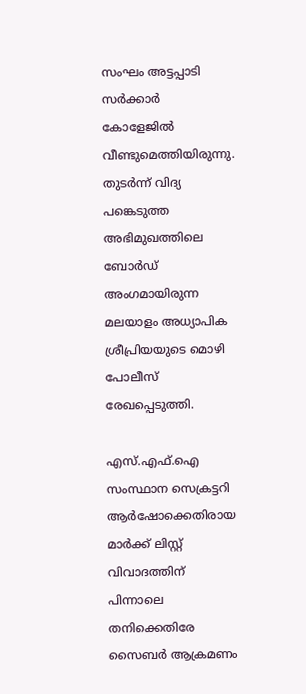സംഘം അട്ടപ്പാടി സര്‍ക്കാര്‍ കോളേജില്‍ വീണ്ടുമെത്തിയിരുന്നു. തുടര്‍ന്ന് വിദ്യ പങ്കെടുത്ത അഭിമുഖത്തിലെ ബോര്‍ഡ് അംഗമായിരുന്ന മലയാളം അധ്യാപിക ശ്രീപ്രിയയുടെ മൊഴി പോലീസ് രേഖപ്പെടുത്തി.

എസ്.എഫ്.ഐ സംസ്ഥാന സെക്രട്ടറി ആര്‍ഷോക്കെതിരായ മാര്‍ക്ക് ലിസ്റ്റ് വിവാദത്തിന് പിന്നാലെ തനിക്കെതിരേ സൈബര്‍ ആക്രമണം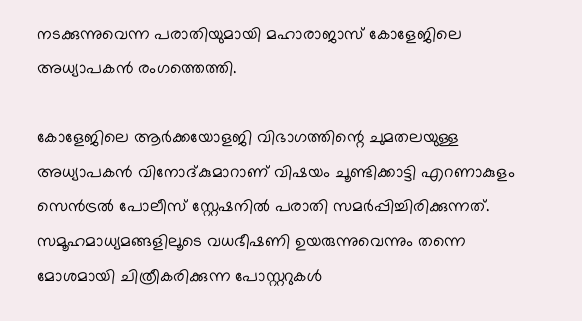നടക്കുന്നുവെന്ന പരാതിയുമായി മഹാരാജാസ് കോളേജിലെ അധ്യാപകന്‍ രംഗത്തെത്തി.

കോളേജിലെ ആര്‍ക്കയോളജി വിഭാഗത്തിന്റെ ചുമതലയുള്ള അധ്യാപകൻ വിനോദ്കുമാറാണ് വിഷയം ചൂണ്ടിക്കാട്ടി എറണാകുളം സെന്‍ട്രല്‍ പോലീസ് സ്റ്റേഷനിൽ പരാതി സമർപ്പിച്ചിരിക്കുന്നത്. സമൂഹമാധ്യമങ്ങളിലൂടെ വധഭീഷണി ഉയരുന്നുവെന്നും തന്നെ മോശമായി ചിത്രീകരിക്കുന്ന പോസ്റ്ററുകള്‍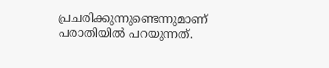പ്രചരിക്കുന്നുണ്ടെന്നുമാണ് പരാതിയില്‍ പറയുന്നത്.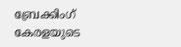ബ്രേക്കിംഗ് കേരളയുടെ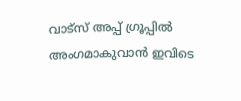വാട്സ് അപ്പ് ഗ്രൂപ്പിൽ അംഗമാകുവാൻ ഇവിടെ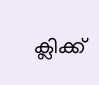ക്ലിക്ക്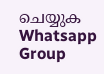ചെയ്യുക Whatsapp Group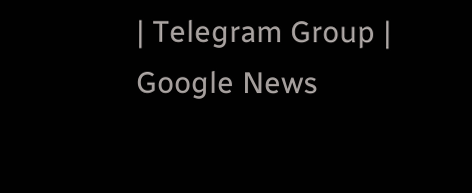| Telegram Group | Google News